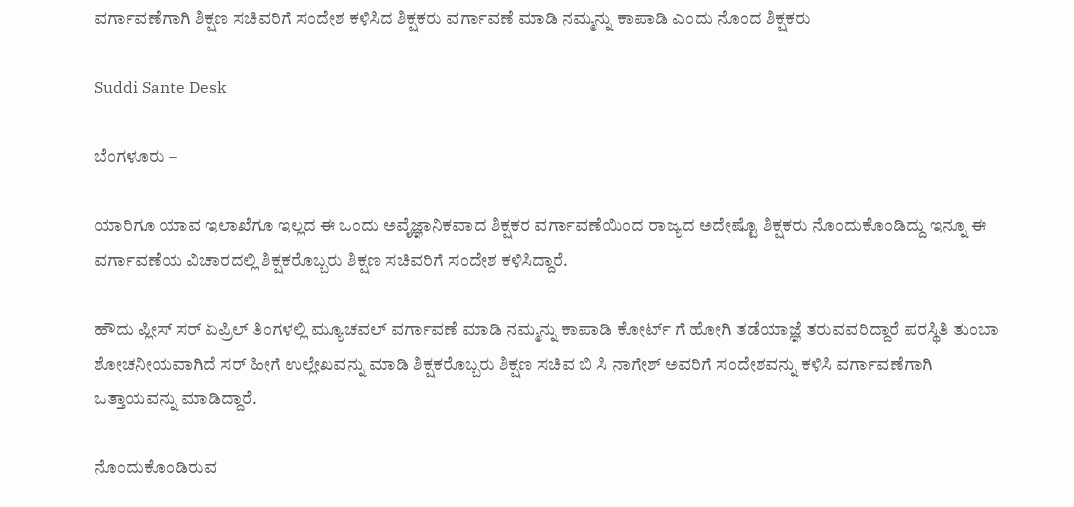ವರ್ಗಾವಣೆಗಾಗಿ ಶಿಕ್ಷಣ ಸಚಿವರಿಗೆ ಸಂದೇಶ ಕಳಿಸಿದ ಶಿಕ್ಷಕರು ವರ್ಗಾವಣೆ ಮಾಡಿ ನಮ್ಮನ್ನು ಕಾಪಾಡಿ ಎಂದು ನೊಂದ ಶಿಕ್ಷಕರು

Suddi Sante Desk

ಬೆಂಗಳೂರು –

ಯಾರಿಗೂ ಯಾವ ಇಲಾಖೆಗೂ ಇಲ್ಲದ ಈ ಒಂದು ಅವೈಜ್ಞಾನಿಕವಾದ ಶಿಕ್ಷಕರ ವರ್ಗಾವಣೆಯಿಂದ ರಾಜ್ಯದ ಅದೇಷ್ಟೊ ಶಿಕ್ಷಕರು ನೊಂದುಕೊಂಡಿದ್ದು ಇನ್ನೂ ಈ ವರ್ಗಾವಣೆಯ ವಿಚಾರದಲ್ಲಿ ಶಿಕ್ಷಕರೊಬ್ಬರು ಶಿಕ್ಷಣ ಸಚಿವರಿಗೆ ಸಂದೇಶ ಕಳಿಸಿದ್ದಾರೆ.

ಹೌದು ಪ್ಲೀಸ್ ಸರ್ ಏಪ್ರಿಲ್ ತಿಂಗಳಲ್ಲಿ ಮ್ಯೂಚವಲ್ ವರ್ಗಾವಣೆ ಮಾಡಿ ನಮ್ಮನ್ನು ಕಾಪಾಡಿ ಕೋರ್ಟ್ ಗೆ ಹೋಗಿ ತಡೆಯಾಜ್ಞೆ ತರುವವರಿದ್ದಾರೆ ಪರಸ್ಥಿತಿ ತುಂಬಾ ಶೋಚನೀಯವಾಗಿದೆ ಸರ್ ಹೀಗೆ ಉಲ್ಲೇಖವನ್ನು ಮಾಡಿ ಶಿಕ್ಷಕರೊಬ್ಬರು ಶಿಕ್ಷಣ ಸಚಿವ ಬಿ ಸಿ ನಾಗೇಶ್ ಅವರಿಗೆ ಸಂದೇಶವನ್ನು ಕಳಿಸಿ ವರ್ಗಾವಣೆಗಾಗಿ ಒತ್ತಾಯವನ್ನು ಮಾಡಿದ್ದಾರೆ.

ನೊಂದುಕೊಂಡಿರುವ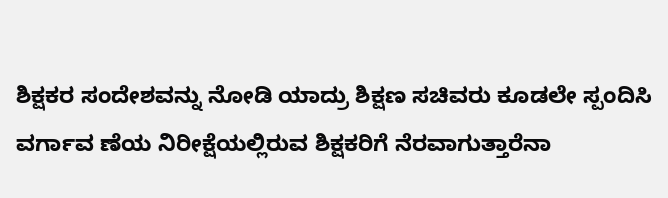ಶಿಕ್ಷಕರ ಸಂದೇಶವನ್ನು ನೋಡಿ ಯಾದ್ರು ಶಿಕ್ಷಣ ಸಚಿವರು ಕೂಡಲೇ ಸ್ಪಂದಿಸಿ ವರ್ಗಾವ ಣೆಯ ನಿರೀಕ್ಷೆಯಲ್ಲಿರುವ ಶಿಕ್ಷಕರಿಗೆ ನೆರವಾಗುತ್ತಾರೆನಾ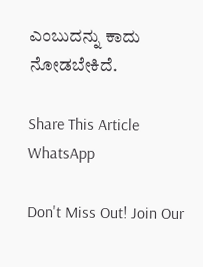ಎಂಬುದನ್ನು ಕಾದು ನೋಡಬೇಕಿದೆ.

Share This Article
WhatsApp

Don't Miss Out! Join Our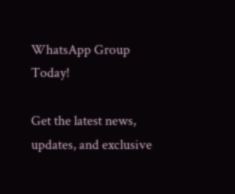WhatsApp Group Today!

Get the latest news, updates, and exclusive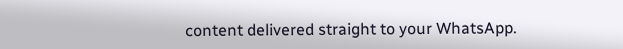content delivered straight to your WhatsApp.